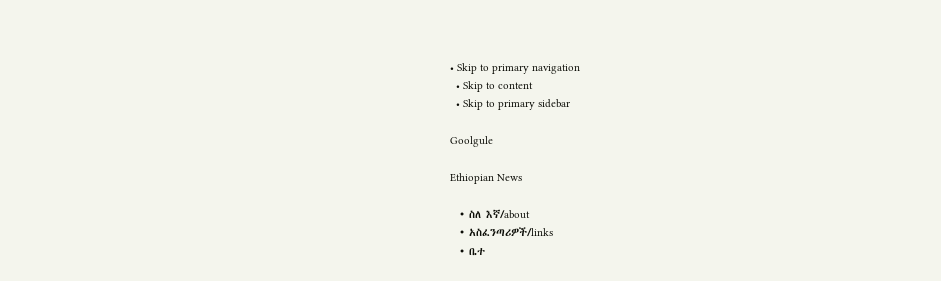• Skip to primary navigation
  • Skip to content
  • Skip to primary sidebar

Goolgule

Ethiopian News

  • ስለ እኛ/about
  • አስፈንጣሪዎች/links
  • ቤተ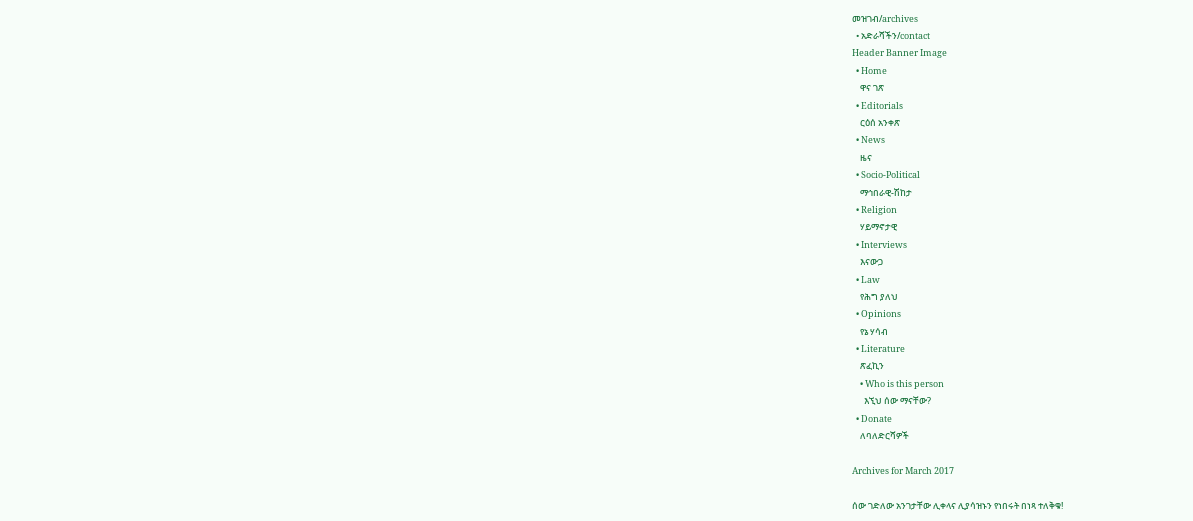መዝገብ/archives
  • አድራሻችን/contact
Header Banner Image
  • Home
    ዋና ገጽ
  • Editorials
    ርዕሰ አንቀጽ
  • News
    ዜና
  • Socio-Political
    ማኅበራዊ-ሽከታ
  • Religion
    ሃይማኖታዊ
  • Interviews
    እናውጋ
  • Law
    የሕግ ያለህ
  • Opinions
    የኔ ሃሳብ
  • Literature
    ጽፈኪን
    • Who is this person
      እኚህ ሰው ማናቸው?
  • Donate
    ለባለድርሻዎች

Archives for March 2017

ሰው ገድለው አንገታቸው ሊቀላና ሊያሳዝኑን የነበሩት በነጻ ተለቅቁ!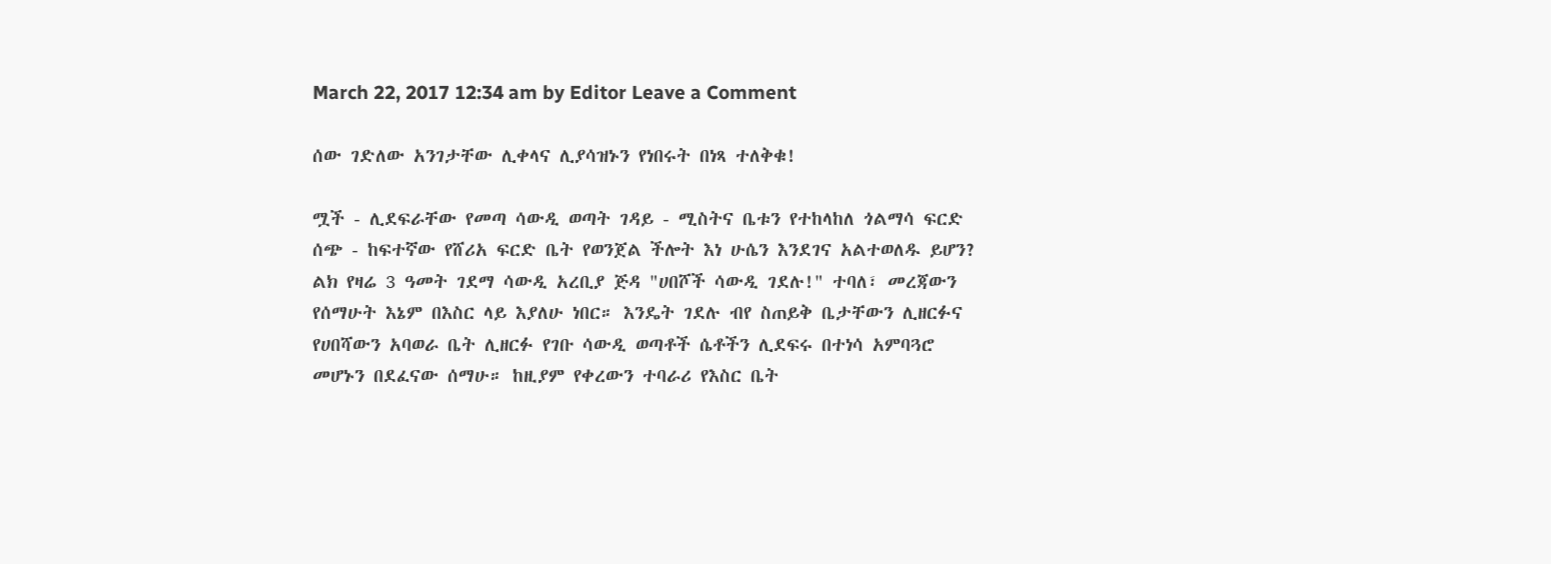March 22, 2017 12:34 am by Editor Leave a Comment

ሰው ገድለው አንገታቸው ሊቀላና ሊያሳዝኑን የነበሩት በነጻ ተለቅቁ!

ሟች - ሊደፍራቸው የመጣ ሳውዲ ወጣት ገዳይ - ሚስትና ቤቱን የተከላከለ ጎልማሳ ፍርድ ሰጭ - ከፍተኛው የሸሪአ ፍርድ ቤት የወንጀል ችሎት እነ ሁሴን እንደገና አልተወለዱ ይሆን? ልክ የዛሬ 3 ዓመት ገደማ ሳውዲ አረቢያ ጅዳ "ሀበሾች ሳውዲ ገደሉ!" ተባለ፣ መረጃውን የሰማሁት እኔም በእስር ላይ እያለሁ ነበር። እንዴት ገደሉ ብየ ስጠይቅ ቤታቸውን ሊዘርፉና የሀበሻውን አባወራ ቤት ሊዘርፉ የገቡ ሳውዲ ወጣቶች ሴቶችን ሊደፍሩ በተነሳ አምባጓሮ መሆኑን በደፈናው ሰማሁ። ከዚያም የቀረውን ተባራሪ የእስር ቤት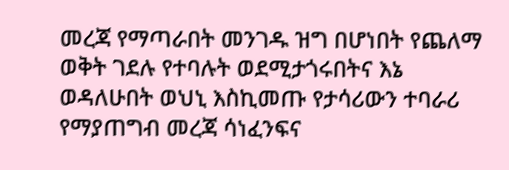መረጃ የማጣራበት መንገዱ ዝግ በሆነበት የጨለማ ወቅት ገደሉ የተባሉት ወደሚታጎሩበትና እኔ ወዳለሁበት ወህኒ እስኪመጡ የታሳሪውን ተባራሪ የማያጠግብ መረጃ ሳነፈንፍና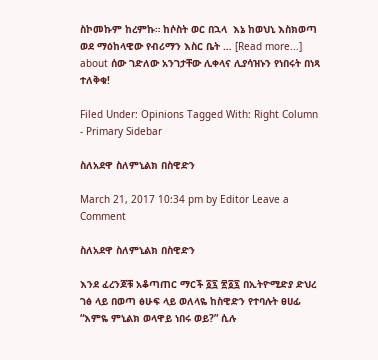ስኮመኩም ከረምኩ። ከሶስት ወር በኋላ  እኔ ከወህኒ እስክወጣ ወደ ማዕከላዊው የብሪማን እስር ቤት … [Read more...] about ሰው ገድለው አንገታቸው ሊቀላና ሊያሳዝኑን የነበሩት በነጻ ተለቅቁ!

Filed Under: Opinions Tagged With: Right Column - Primary Sidebar

ስለአደዋ ስለምኒልክ በስዊድን

March 21, 2017 10:34 pm by Editor Leave a Comment

ስለአደዋ ስለምኒልክ በስዊድን

እንደ ፈረንጆቹ አቆጣጠር ማርች ፩፯ ፳፩፯ በኢትዮሚድያ ድህረ ገፅ ላይ በወጣ ፅሁፍ ላይ ወለላዬ ከስዊድን የተባሉት ፀሀፊ “እምዬ ምኒልክ ወላዋይ ነበሩ ወይ?” ሲሉ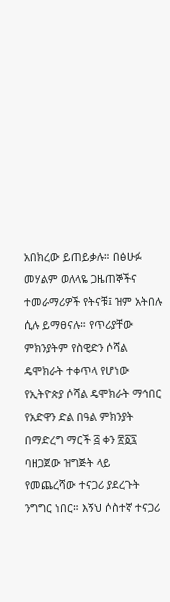አበክረው ይጠይቃሉ። በፅሁፉ መሃልም ወለላዬ ጋዜጠኞችና ተመራማሪዎች የትናቹ፤ ዝም አትበሉ ሲሉ ይማፀናሉ። የጥሪያቸው ምክንያትም የስዊድን ሶሻል ዴሞክራት ተቀጥላ የሆነው የኢትዮጵያ ሶሻል ዴሞክራት ማኅበር የአድዋን ድል በዓል ምክንያት በማድረግ ማርች ፭ ቀን ፳፩፯ ባዘጋጀው ዝግጅት ላይ የመጨረሻው ተናጋሪ ያደረጉት ንግግር ነበር። እኝህ ሶስተኛ ተናጋሪ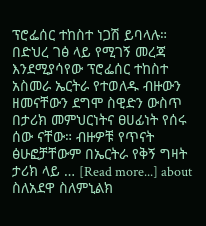ፕሮፌሰር ተከስተ ነጋሽ ይባላሉ። በድህረ ገፅ ላይ የሚገኝ መረጃ እንደሚያሳየው ፕሮፌሰር ተከስተ አስመራ ኤርትራ የተወለዱ ብዙውን ዘመናቸውን ደግሞ ስዊድን ውስጥ በታሪክ መምህርነትና ፀሀፊነት የሰሩ ሰው ናቸው። ብዙዎቹ የጥናት ፅሁፎቻቸውም በኤርትራ የቅኝ ግዛት ታሪክ ላይ … [Read more...] about ስለአደዋ ስለምኒልክ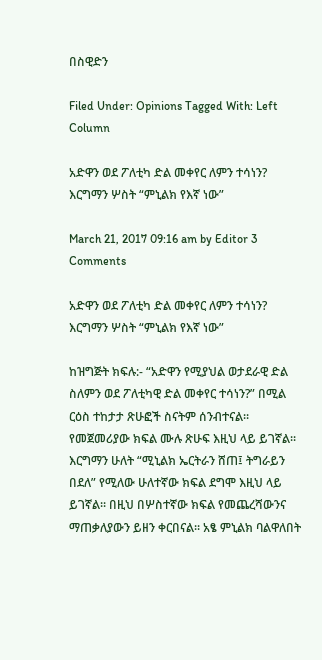በስዊድን

Filed Under: Opinions Tagged With: Left Column

አድዋን ወደ ፖለቲካ ድል መቀየር ለምን ተሳነን? እርግማን ሦስት “ምኒልክ የእኛ ነው”

March 21, 2017 09:16 am by Editor 3 Comments

አድዋን ወደ ፖለቲካ ድል መቀየር ለምን ተሳነን? እርግማን ሦስት “ምኒልክ የእኛ ነው”

ከዝግጅት ክፍሉ:- “አድዋን የሚያህል ወታደራዊ ድል ስለምን ወደ ፖለቲካዊ ድል መቀየር ተሳነን?” በሚል ርዕስ ተከታታ ጽሁፎች ስናትም ሰንብተናል፡፡ የመጀመሪያው ክፍል ሙሉ ጽሁፍ እዚህ ላይ ይገኛል፡፡ እርግማን ሁለት “ሚኒልክ ኤርትራን ሸጠ፤ ትግራይን በደለ” የሚለው ሁለተኛው ክፍል ደግሞ እዚህ ላይ ይገኛል፡፡ በዚህ በሦስተኛው ክፍል የመጨረሻውንና ማጠቃለያውን ይዘን ቀርበናል፡፡ አፄ ምኒልክ ባልዋለበት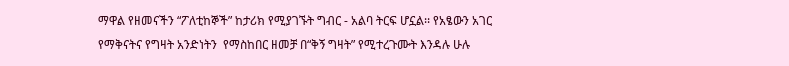ማዋል የዘመናችን “ፖለቲከኞች” ከታሪክ የሚያገኙት ግብር - አልባ ትርፍ ሆኗል፡፡ የአፄውን አገር የማቅናትና የግዛት አንድነትን  የማስከበር ዘመቻ በ“ቅኝ ግዛት” የሚተረጉሙት እንዳሉ ሁሉ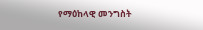የማዕከላዊ መንግስት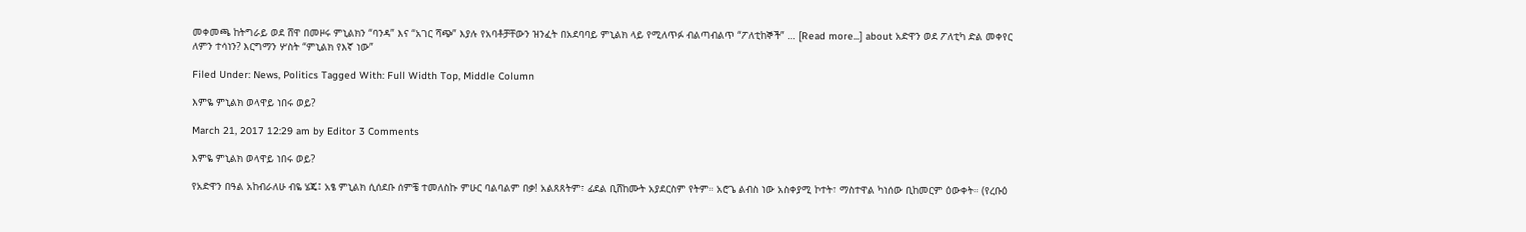መቀመጫ ከትግራይ ወደ ሸዋ በመዞሩ ምኒልክን “ባንዳ” እና “አገር ሻጭ” እያሉ የአባቶቻቸውን ዝንፈት በአደባባይ ምኒልክ ላይ የሚለጥፉ ብልጣብልጥ “ፖለቲከኞች” … [Read more...] about አድዋን ወደ ፖለቲካ ድል መቀየር ለምን ተሳነን? እርግማን ሦስት “ምኒልክ የእኛ ነው”

Filed Under: News, Politics Tagged With: Full Width Top, Middle Column

እምዬ ምኒልክ ወላዋይ ነበሩ ወይ?

March 21, 2017 12:29 am by Editor 3 Comments

እምዬ ምኒልክ ወላዋይ ነበሩ ወይ?

የአድዋን በዓል አከብራለሁ ብዬ ሄጄ፤ አፄ ምኒልክ ሲሰደቡ ሰምቼ ተመለስኩ ምሁር ባልባልም በቃ! አልጸጸትም፣ ፊደል ቢሸከሙት አያደርስም የትም። አሮጌ ልብስ ነው አስቀያሚ ኮተት፣ ማስተዋል ካነሰው ቢከመርም ዕውቀት። (የረቡዕ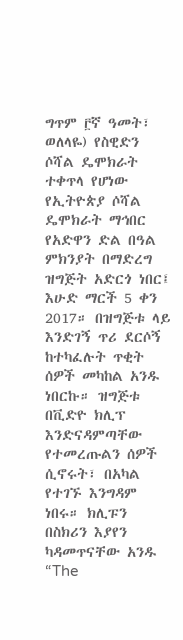ግጥም ፫ኛ ዓመት፣ ወለላዬ) የስዊድን ሶሻል ዴሞክራት ተቀጥላ የሆነው የኢትዮጵያ ሶሻል ዴሞክራት ማኅበር የአድዋን ድል በዓል ምክንያት በማድረግ ዝግጅት አድርጎ ነበር፤ እሁድ ማርች 5 ቀን 2017። በዝግጅቱ ላይ እንድገኝ ጥሪ ደርሶኝ ከተካፈሉት ጥቂት ሰዎች መካከል አንዱ ነበርኩ። ዝግጅቱ በቪድዮ ክሊፕ እንድናዳምጣቸው የተመረጡልን ሰዎች ሲኖሩት፣ በአካል የተገኙ እንግዳም ነበሩ። ክሊፑን በስክሪን እያየን ካዳመጥናቸው አንዱ “The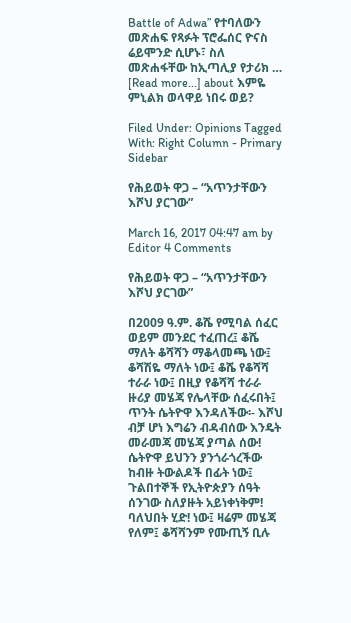Battle of Adwa” የተባለውን መጽሐፍ የጻፉት ፕሮፌሰር ዮናስ ሬይሞንድ ሲሆኑ፣ ስለ መጽሐፋቸው ከኢጣሊያ የታሪክ … [Read more...] about እምዬ ምኒልክ ወላዋይ ነበሩ ወይ?

Filed Under: Opinions Tagged With: Right Column - Primary Sidebar

የሕይወት ዋጋ – “አጥንታቸውን እሾህ ያርገው”

March 16, 2017 04:47 am by Editor 4 Comments

የሕይወት ዋጋ – “አጥንታቸውን እሾህ ያርገው”

በ2009 ዓ.ም. ቆሼ የሚባል ሰፈር ወይም መንደር ተፈጠረ፤ ቆሼ ማለት ቆሻሻን ማቆላመጫ ነው፤ ቆሻሽዬ ማለት ነው፤ ቆሼ የቆሻሻ ተራራ ነው፤ በዚያ የቆሻሻ ተራራ ዙሪያ መሄጃ የሌላቸው ሰፈሩበት፤ ጥንት ሴትዮዋ እንዳለችው፡- እሾህ ብቻ ሆነ እግሬን ብዳብሰው እንዴት መራመጃ መሄጃ ያጣል ሰው! ሴትዮዋ ይህንን ያንጎራጎረችው ከብዙ ትውልዶች በፊት ነው፤ ጉልበተኞች የኢትዮጵያን ሰዓት ሰንገው ስለያዙት አይነቀነቅም! ባለህበት ሂድ! ነው፤ ዛሬም መሄጃ የለም፤ ቆሻሻንም የሙጢኝ ቢሉ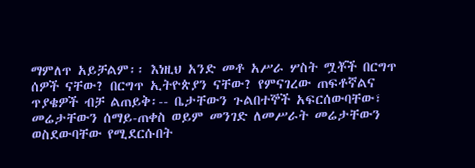ማምለጥ አይቻልም፡፡ እነዚህ አንድ መቶ አሥራ ሦስት ሟቾች በርግጥ ሰዎች ናቸው? በርግጥ ኢትዮጵያን ናቸው? የምናገረው ጠፍቶኛልና ጥያቄዎች ብቻ ልጠይቅ፡-- ቤታቸውን ጉልበተኞች አፍርሰውባቸው፣ መሬታቸውን ሰማይ-ጠቀስ ወይም መንገድ ለመሥራት መሬታቸውን ወስደውባቸው የሚደርሱበት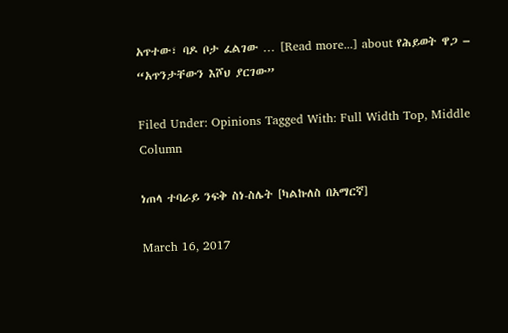አጥተው፣ ባዶ ቦታ ፈልገው … [Read more...] about የሕይወት ዋጋ – “አጥንታቸውን እሾህ ያርገው”

Filed Under: Opinions Tagged With: Full Width Top, Middle Column

ነጠላ ተባራይ ንፍቅ ስነ-ስሌት [ካልኩለስ በአማርኛ]

March 16, 2017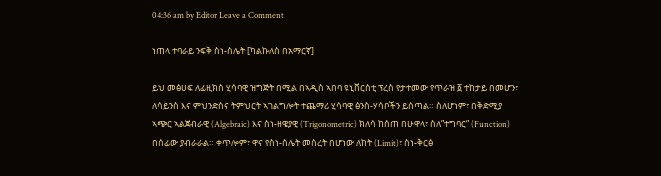04:36 am by Editor Leave a Comment

ነጠላ ተባራይ ንፍቅ ስነ-ስሌት [ካልኩለስ በአማርኛ]

ይህ መፅሀፍ ለፊዚክስ ሂሳባዊ ዝግጅት በሚል በኣዲስ ኣበባ ዩኒቨርስቲ ፕረስ የታተመው የጥራዝ ፩ ተከታይ በመሆን፣ ለሳይንስ እና ምህንድስና ትምህርት ኣገልግሎት ተጨማሪ ሂሳባዊ ፅንስ-ሃሳቦችን ይሰጣል። ስለሆነም፣ በቅድሚያ ኣጭር ኣልጀብራዊ (Algebraic) እና ስነ-ዘዌያዊ (Trigonometric) ክለሳ ከሰጠ በሁዋላ፣ ስለ”ተግባር” (Function) በሰፊው ያብራራል። ቀጥሎም፣ ዋና የስነ-ስሌት መሰረት በሆነው ለከት (Limit)፣ ስነ-ቅርፅ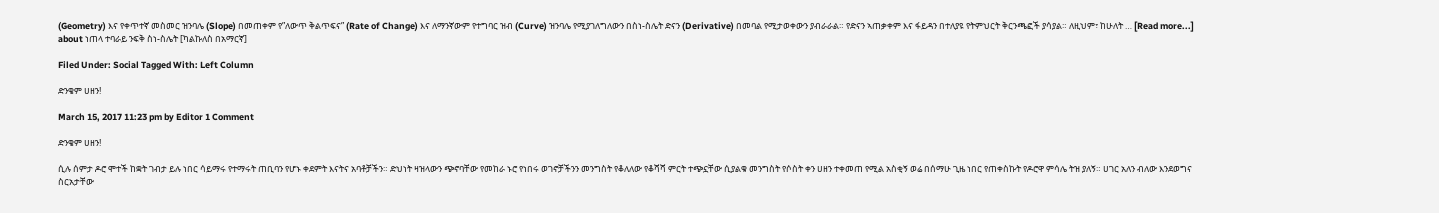(Geometry) እና የቀጥተኛ መስመር ዝንባሌ (Slope) በመጠቀም የ”ለውጥ ቅልጥፍና” (Rate of Change) እና ለማንኛውም የተግባር ዝብ (Curve) ዝንባሌ የሚያገለግለውን በስነ-ስሌት ድናን (Derivative) በመባል የሚታወቀውን ያብራራል። የድናን ኣጠቃቀም እና ፋይዳን በተለያዩ የትምህርት ቅርንጫፎች ያሳያል። ለዚህም፣ ከሁለት … [Read more...] about ነጠላ ተባራይ ንፍቅ ስነ-ስሌት [ካልኩለስ በአማርኛ]

Filed Under: Social Tagged With: Left Column

ድንቄም ሀዘን!

March 15, 2017 11:23 pm by Editor 1 Comment

ድንቄም ሀዘን!

ሲሉ ሰምታ ዶሮ ሞተች ከቋት ገብታ ይሉ ነበር ሳይማሩ የተማሩት ጠቢባን የሆኑ ቀደምት እናትና አባቶቻችን። ድህነት ዛዝላውን ጭኖባቸው የመከራ ኑሮ የነበሩ ወገኖቻችንን መንግስት የቆለለው የቆሻሻ ምርት ተጭኗቸው ሲያልቁ መንግስት የሶስት ቀን ሀዘን ተቀመጠ የሚል አስቂኝ ወሬ በሰማሁ ጊዜ ነበር የጠቀስኩት የዶሮዋ ምሳሌ ትዝ ያለኝ። ሀገር አለን ብለው እንደወግና ስርአታቸው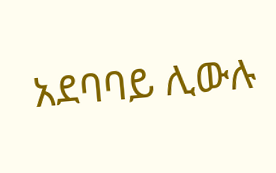አደባባይ ሊውሉ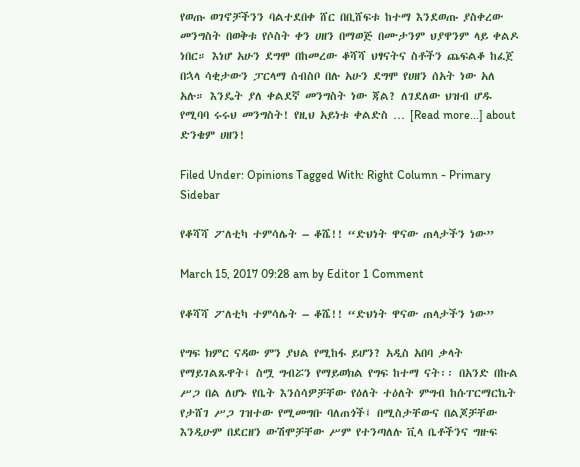የወጡ ወገኖቻችንን ባልተደበቀ ሸር በቢሸፍቱ ከተማ እንደወጡ ያስቀረው መንግስት በወቅቱ የሶስት ቀን ሀዘን በማወጅ በሙታንም ህያዋንም ላይ ቀልዶ ነበር። እነሆ አሁን ደግሞ በከመረው ቆሻሻ ህፃናትና ስቶችን ጨፍልቆ ከፈጀ በኋላ ሳቂታውን ፓርላማ ሰብስቦ በሉ አሁን ደግሞ የሀዘን ሰአት ነው አለ አሉ። እንዴት ያለ ቀልደኛ መንግስት ነው ጃል? ለገደለው ህዝብ ሆዱ የሚባባ ሩሩህ መንግስት! የዚህ አይነቱ ቀልድስ … [Read more...] about ድንቄም ሀዘን!

Filed Under: Opinions Tagged With: Right Column - Primary Sidebar

የቆሻሻ ፖለቲካ ተምሳሌት – ቆሼ!! “ድህነት ዋናው ጠላታችን ነው”

March 15, 2017 09:28 am by Editor 1 Comment

የቆሻሻ ፖለቲካ ተምሳሌት – ቆሼ!! “ድህነት ዋናው ጠላታችን ነው”

የግፍ ክምር ናዳው ምን ያህል የሚከፋ ይሆን? አዲስ አበባ ቃላት የማይገልጹዋት፤ ስሟ ግብሯን የማይወክል የግፍ ከተማ ናት፡፡ በአንድ በኩል ሥጋ በል ለሆኑ የቤት እንሰሳዎቻቸው የዕለት ተዕለት ምግብ ከሱፐርማርኬት የታሸገ ሥጋ ገዝተው የሚመግቡ ባለጠጎች፤ በሚስታቸውና በልጆቻቸው እንዲሁም በደርዘን ውሽሞቻቸው ሥም የተንጣለሉ ቪላ ቤቶችንና ግዙፍ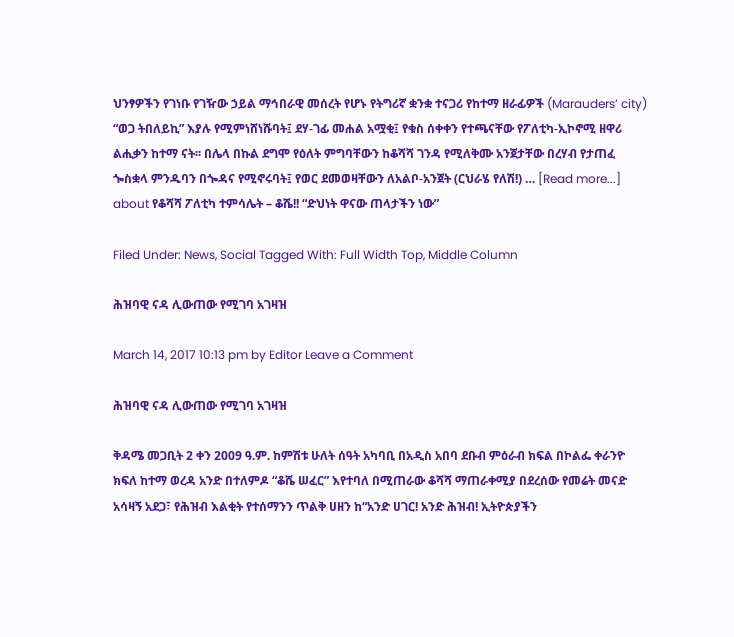ህንፃዎችን የገነቡ የገዥው ኃይል ማኅበራዊ መሰረት የሆኑ የትግሪኛ ቋንቋ ተናጋሪ የከተማ ዘራፊዎች (Marauders’ city) “ወጋ ትበለይኪ” እያሉ የሚምነሸነሹባት፤ ደሃ-ገፊ መሐል አሟቂ፤ የቁስ ሰቀቀን የተጫናቸው የፖለቲካ-ኢኮኖሚ ዘዋሪ ልሒቃን ከተማ ናት፡፡ በሌላ በኩል ደግሞ የዕለት ምግባቸውን ከቆሻሻ ገንዳ የሚለቅሙ አንጀታቸው በረሃብ የታጠፈ ጐስቋላ ምንዱባን በጐዳና የሚኖሩባት፤ የወር ደመወዛቸውን ለአልቦ-አንጀት (ርህራሄ የለሽ!) … [Read more...] about የቆሻሻ ፖለቲካ ተምሳሌት – ቆሼ!! “ድህነት ዋናው ጠላታችን ነው”

Filed Under: News, Social Tagged With: Full Width Top, Middle Column

ሕዝባዊ ናዳ ሊውጠው የሚገባ አገዛዝ

March 14, 2017 10:13 pm by Editor Leave a Comment

ሕዝባዊ ናዳ ሊውጠው የሚገባ አገዛዝ

ቅዳሜ መጋቢት 2 ቀን 2009 ዓ.ም. ከምሽቱ ሁለት ሰዓት አካባቢ በአዲስ አበባ ደቡብ ምዕራብ ክፍል በኮልፌ ቀራንዮ ክፍለ ከተማ ወረዳ አንድ በተለምዶ “ቆሼ ሠፈር” እየተባለ በሚጠራው ቆሻሻ ማጠራቀሚያ በደረሰው የመሬት መናድ አሳዛኝ አደጋ፣ የሕዝብ እልቂት የተሰማንን ጥልቅ ሀዘን ከ“አንድ ሀገር! አንድ ሕዝብ! ኢትዮጵያችን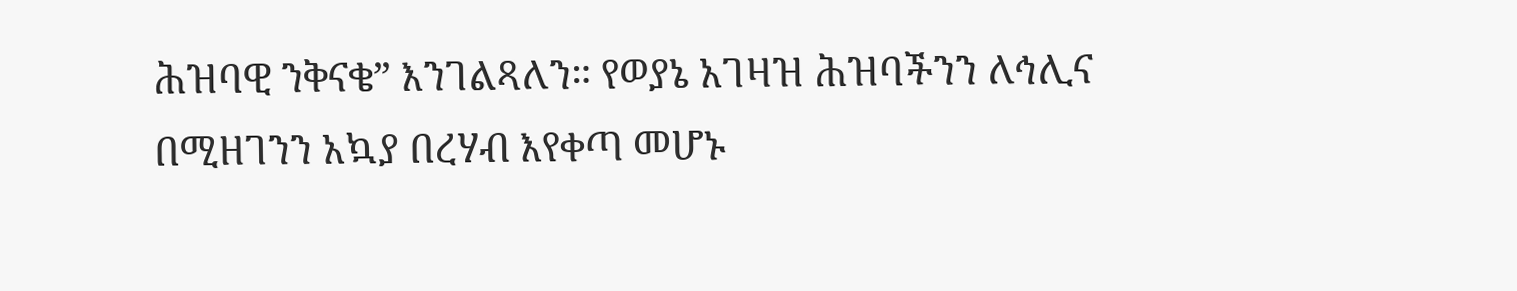ሕዝባዊ ንቅናቄ” እንገልጻለን። የወያኔ አገዛዝ ሕዝባችንን ለኅሊና በሚዘገንን አኳያ በረሃብ እየቀጣ መሆኑ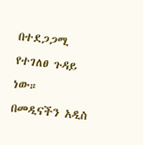በተደጋጋሚ የተገለፀ ጉዳይ ነው። በመዲናችን አዲስ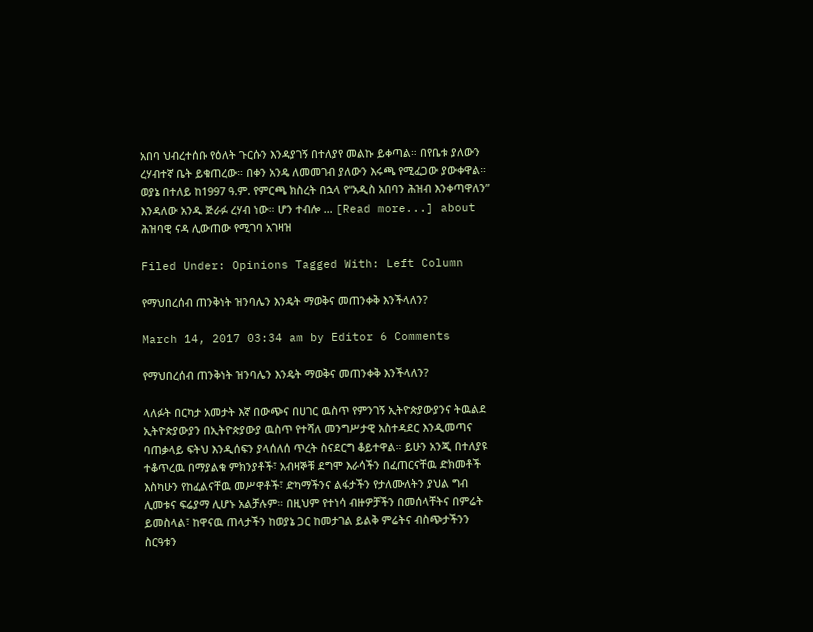አበባ ህብረተሰቡ የዕለት ጉርሱን እንዳያገኝ በተለያየ መልኩ ይቀጣል። በየቤቱ ያለውን ረሃብተኛ ቤት ይቁጠረው። በቀን አንዴ ለመመገብ ያለውን እሩጫ የሚፈጋው ያውቀዋል። ወያኔ በተለይ ከ1997 ዓ.ም. የምርጫ ክስረት በኋላ የ“አዲስ አበባን ሕዝብ እንቀጣዋለን” እንዳለው አንዱ ጅራፉ ረሃብ ነው። ሆን ተብሎ … [Read more...] about ሕዝባዊ ናዳ ሊውጠው የሚገባ አገዛዝ

Filed Under: Opinions Tagged With: Left Column

የማህበረሰብ ጠንቅነት ዝንባሌን እንዴት ማወቅና መጠንቀቅ እንችላለን?

March 14, 2017 03:34 am by Editor 6 Comments

የማህበረሰብ ጠንቅነት ዝንባሌን እንዴት ማወቅና መጠንቀቅ እንችላለን?

ላለፉት በርካታ አመታት እኛ በውጭና በሀገር ዉስጥ የምንገኝ ኢትዮጵያውያንና ትዉልደ ኢትዮጵያውያን በኢትዮጵያውያ ዉስጥ የተሻለ መንግሥታዊ አስተዳደር እንዲመጣና ባጠቃላይ ፍትህ እንዲሰፍን ያላሰለሰ ጥረት ስናደርግ ቆይተዋል። ይሁን አንጂ በተለያዩ ተቆጥረዉ በማያልቁ ምክንያቶች፣ አብዛኞቹ ደግሞ እራሳችን በፈጠርናቸዉ ድክመቶች እስካሁን የከፈልናቸዉ መሥዋቶች፣ ድካማችንና ልፋታችን የታለሙለትን ያህል ግብ ሊመቱና ፍሬያማ ሊሆኑ አልቻሉም። በዚህም የተነሳ ብዙዎቻችን በመሰላቸትና በምሬት ይመስላል፣ ከዋናዉ ጠላታችን ከወያኔ ጋር ከመታገል ይልቅ ምሬትና ብስጭታችንን ስርዓቱን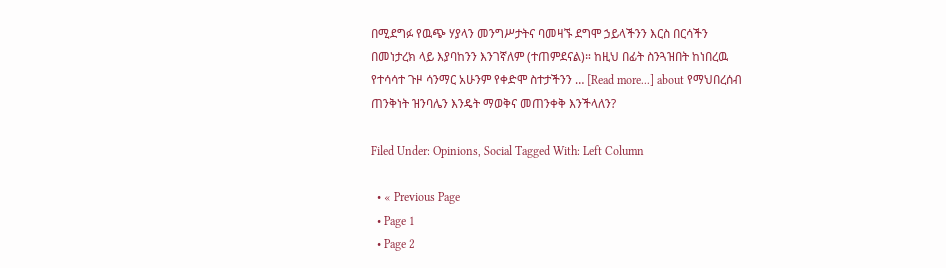በሚደግፉ የዉጭ ሃያላን መንግሥታትና ባመዛኙ ደግሞ ኃይላችንን እርስ በርሳችን በመነታረክ ላይ እያባከንን እንገኛለም (ተጠምደናል)። ከዚህ በፊት ስንጓዝበት ከነበረዉ የተሳሳተ ጉዞ ሳንማር አሁንም የቀድሞ ስተታችንን … [Read more...] about የማህበረሰብ ጠንቅነት ዝንባሌን እንዴት ማወቅና መጠንቀቅ እንችላለን?

Filed Under: Opinions, Social Tagged With: Left Column

  • « Previous Page
  • Page 1
  • Page 2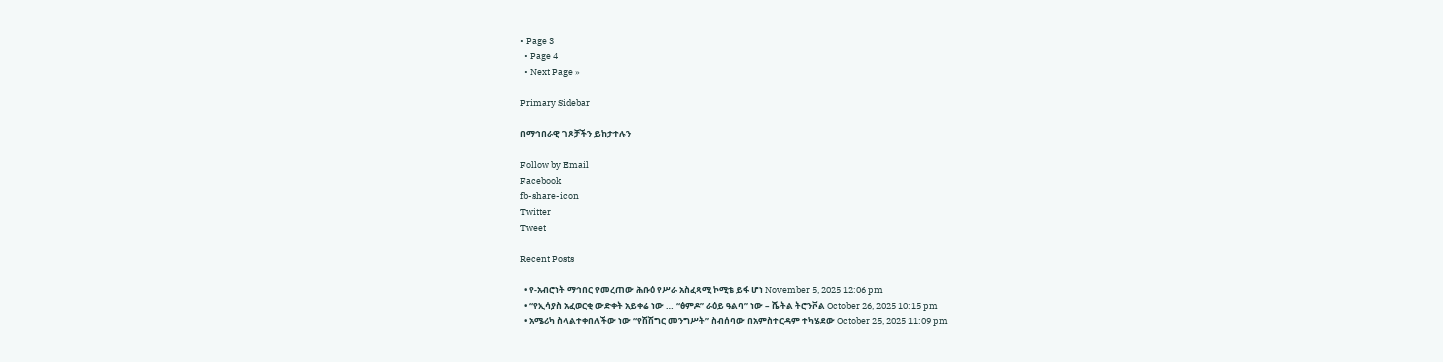• Page 3
  • Page 4
  • Next Page »

Primary Sidebar

በማኅበራዊ ገጾቻችን ይከታተሉን

Follow by Email
Facebook
fb-share-icon
Twitter
Tweet

Recent Posts

  • የ-አብሮነት ማኅበር የመረጠው ሕቡዕ የሥራ አስፈጻሚ ኮሚቴ ይፋ ሆነ November 5, 2025 12:06 pm
  • “የኢሳያስ አፈወርቂ ውድቀት አይቀሬ ነው … “ፅምዶ” ራዕይ ዓልባ” ነው – ሼትል ትሮንቮል October 26, 2025 10:15 pm
  • አሜሪካ ስላልተቀበለችው ነው “የሽሽግር መንግሥት” ስብሰባው በአምስተርዳም ተካሄደው October 25, 2025 11:09 pm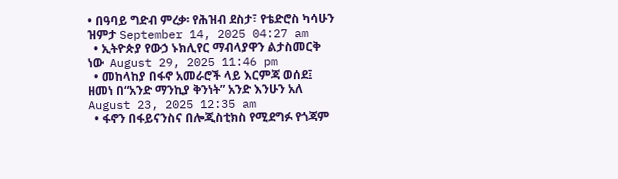• በዓባይ ግድብ ምረቃ፡ የሕዝብ ደስታ፣ የቴድሮስ ካሳሁን ዝምታ September 14, 2025 04:27 am
  • ኢትዮጵያ የውኃ ኑክሊየር ማብላያዋን ልታስመርቅ ነው  August 29, 2025 11:46 pm
  • መከላከያ በፋኖ አመራሮች ላይ እርምጃ ወሰደ፤ ዘመነ በ“አንድ ማንኪያ ቅንነት” አንድ እንሁን አለ August 23, 2025 12:35 am
  • ፋኖን በፋይናንስና በሎጂስቲክስ የሚደግፉ የጎጃም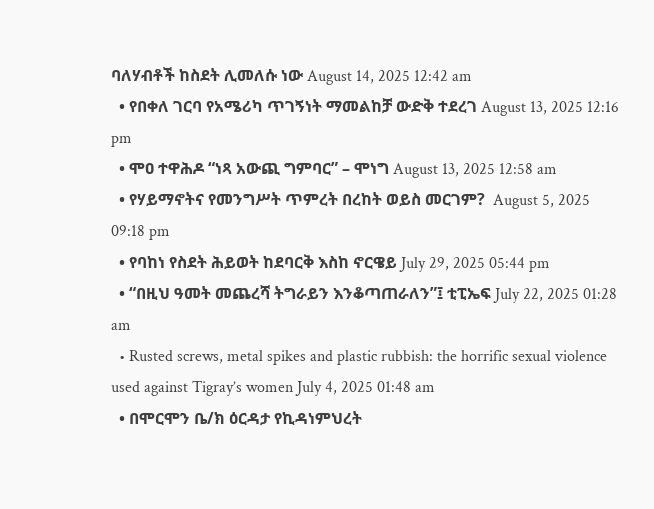ባለሃብቶች ከስደት ሊመለሱ ነው August 14, 2025 12:42 am
  • የበቀለ ገርባ የአሜሪካ ጥገኝነት ማመልከቻ ውድቅ ተደረገ August 13, 2025 12:16 pm
  • ሞዐ ተዋሕዶ “ነጻ አውጪ ግምባር” – ሞነግ August 13, 2025 12:58 am
  • የሃይማኖትና የመንግሥት ጥምረት በረከት ወይስ መርገም?  August 5, 2025 09:18 pm
  • የባከነ የስደት ሕይወት ከደባርቅ እስከ ኖርዌይ July 29, 2025 05:44 pm
  • “በዚህ ዓመት መጨረሻ ትግራይን እንቆጣጠራለን”፤ ቲፒኤፍ July 22, 2025 01:28 am
  • Rusted screws, metal spikes and plastic rubbish: the horrific sexual violence used against Tigray’s women July 4, 2025 01:48 am
  • በሞርሞን ቤ/ክ ዕርዳታ የኪዳነምህረት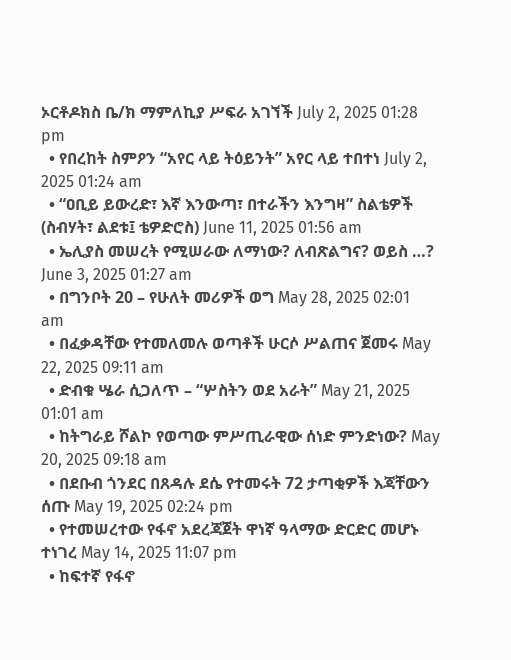ኦርቶዶክስ ቤ/ክ ማምለኪያ ሥፍራ አገኘች July 2, 2025 01:28 pm
  • የበረከት ስምዖን “አየር ላይ ትዕይንት” አየር ላይ ተበተነ July 2, 2025 01:24 am
  • “ዐቢይ ይውረድ፣ እኛ እንውጣ፣ በተራችን እንግዛ” ስልቴዎች (ስብሃት፣ ልደቱ፤ ቴዎድሮስ) June 11, 2025 01:56 am
  • ኤሊያስ መሠረት የሚሠራው ለማነው? ለብጽልግና? ወይስ …? June 3, 2025 01:27 am
  • በግንቦት 20 – የሁለት መሪዎች ወግ May 28, 2025 02:01 am
  • በፈቃዳቸው የተመለመሉ ወጣቶች ሁርሶ ሥልጠና ጀመሩ May 22, 2025 09:11 am
  • ድብቁ ሤራ ሲጋለጥ – “ሦስትን ወደ አራት” May 21, 2025 01:01 am
  • ከትግራይ ሾልኮ የወጣው ምሥጢራዊው ሰነድ ምንድነው? May 20, 2025 09:18 am
  • በደቡብ ጎንደር በጸዳሉ ደሴ የተመሩት 72 ታጣቂዎች እጃቸውን ሰጡ May 19, 2025 02:24 pm
  • የተመሠረተው የፋኖ አደረጃጀት ዋነኛ ዓላማው ድርድር መሆኑ ተነገረ May 14, 2025 11:07 pm
  • ከፍተኛ የፋኖ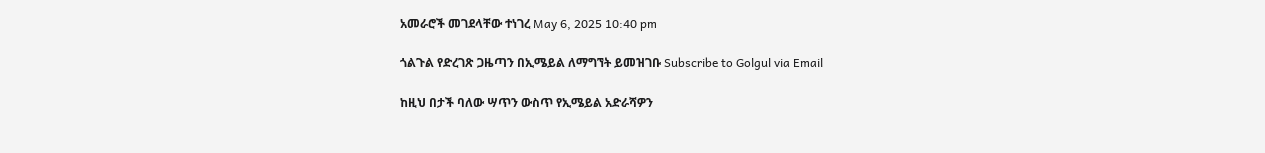አመራሮች መገደላቸው ተነገረ May 6, 2025 10:40 pm

ጎልጉል የድረገጽ ጋዜጣን በኢሜይል ለማግኘት ይመዝገቡ Subscribe to Golgul via Email

ከዚህ በታች ባለው ሣጥን ውስጥ የኢሜይል አድራሻዎን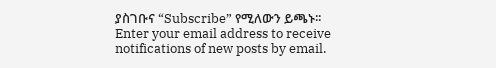ያስገቡና “Subscribe” የሚለውን ይጫኑ፡፡
Enter your email address to receive notifications of new posts by email.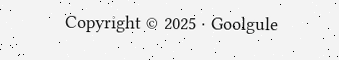Copyright © 2025 · Goolgule